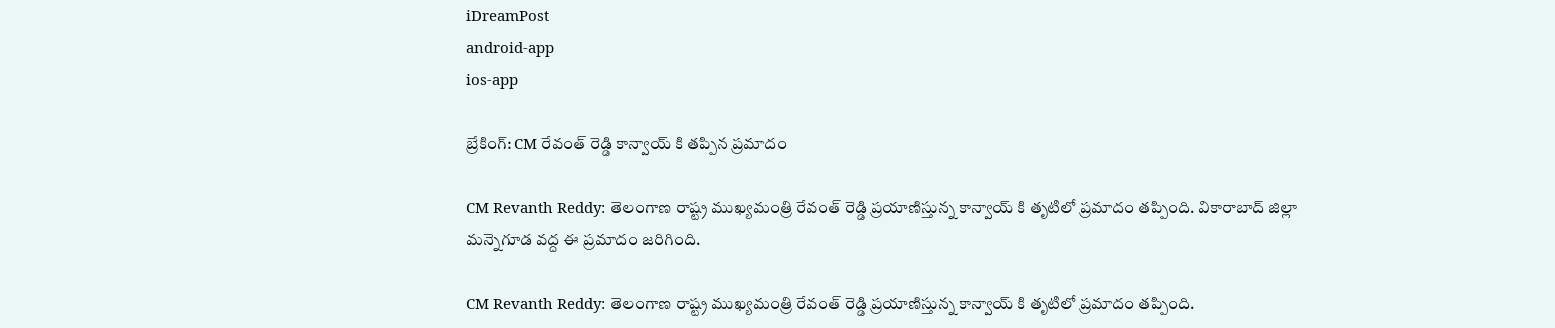iDreamPost
android-app
ios-app

బ్రేకింగ్: CM రేవంత్ రెడ్డి కాన్వాయ్ కి తప్పిన ప్రమాదం

CM Revanth Reddy: తెలంగాణ రాష్ట్ర ముఖ్యమంత్రి రేవంత్ రెడ్డి ప్రయాణిస్తున్న కాన్వాయ్ కి తృటిలో ప్రమాదం తప్పింది. వికారాబాద్ జిల్లా మన్నెగూడ వద్ద ఈ ప్రమాదం జరిగింది.

CM Revanth Reddy: తెలంగాణ రాష్ట్ర ముఖ్యమంత్రి రేవంత్ రెడ్డి ప్రయాణిస్తున్న కాన్వాయ్ కి తృటిలో ప్రమాదం తప్పింది.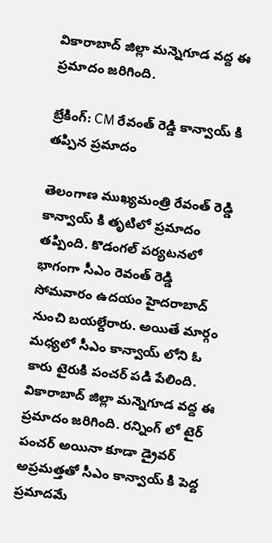వికారాబాద్ జిల్లా మన్నెగూడ వద్ద ఈ ప్రమాదం జరిగింది.

బ్రేకింగ్: CM రేవంత్ రెడ్డి కాన్వాయ్ కి తప్పిన ప్రమాదం

తెలంగాణ ముఖ్యమంత్రి రేవంత్ రెడ్డి కాన్వాయ్ కి తృటిలో ప్రమాదం తప్పింది. కొడంగల్ పర్యటనలో భాగంగా సీఎం రెవంత్ రెడ్డి సోమవారం ఉదయం హైదరాబాద్ నుంచి బయల్దేరారు. అయితే మార్గం మధ్యలో సీఎం కాన్వాయ్ లోని ఓ కారు టైరుకి పంచర్ పడి పేలింది. వికారాబాద్ జిల్లా మన్నెగూడ వద్ద ఈ ప్రమాదం జరిగింది. రన్నింగ్ లో టైర్ పంచర్ అయినా కూడా డ్రైవర్ అప్రమత్తతో సీఎం కాన్వాయ్ కి పెద్ద ప్రమాదమే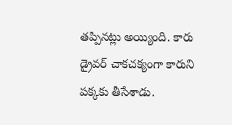తప్పినట్లు అయ్యింది. కారు డ్రైవర్ చాకచక్యంగా కారుని పక్కకు తీసేశాడు.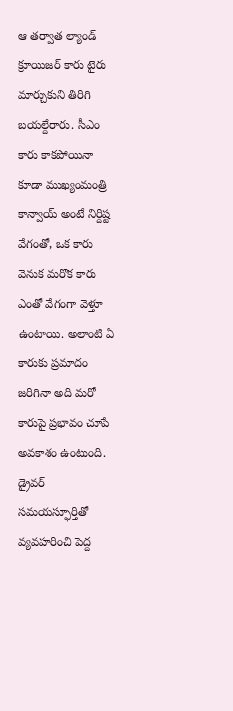ఆ తర్వాత ల్యాండ్ క్రూయిజర్ కారు టైరు మార్చుకుని తిరిగి బయల్దేరారు. సీఎం కారు కాకపోయినా కూడా ముఖ్యంమంత్రి కాన్వాయ్ అంటే నిర్దిష్ట వేగంతో, ఒక కారు వెనుక మరొక కారు ఎంతో వేగంగా వెళ్తూ ఉంటాయి. అలాంటి ఏ కారుకు ప్రమాదం జరిగినా అది మరో కారుపై ప్రభావం చూపే అవకాశం ఉంటుంది. డ్రైవర్ సమయస్ఫూర్తితో వ్యవహరించి పెద్ద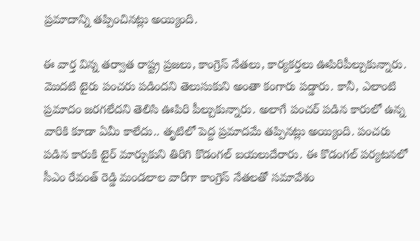ప్రమాదాన్ని తప్పించినట్లు అయ్యింది.

ఈ వార్త విన్న తర్వాత రాష్ట్ర ప్రజలు, కాంగ్రెస్ నేతలు, కార్యకర్తలు ఊపిరిపీల్చుకున్నారు. మొదటి టైరు పంచరు పడిందని తెలుసుకుని అంతా కంగారు పడ్డారు. కానీ, ఎలాంటి ప్రమాదం జరగలేదని తెలిసి ఊపిరి పీల్చుకున్నారు. అలాగే పంచర్ పడిన కారులో ఉన్న వారికి కూడా ఏమీ కాలేదు.. తృటిలో పెద్ద ప్రమాదమే తప్పినట్లు అయ్యింది. పంచరు పడిన కారుకి టైర్ మార్చుకుని తిరిగి కొడంగల్ బయలుదేరారు. ఈ కొడంగల్ పర్యటనలో సీఎం రేవంత్ రెడ్డి మండలాల వారీగా కాంగ్రెస్ నేతలతో సమావేశం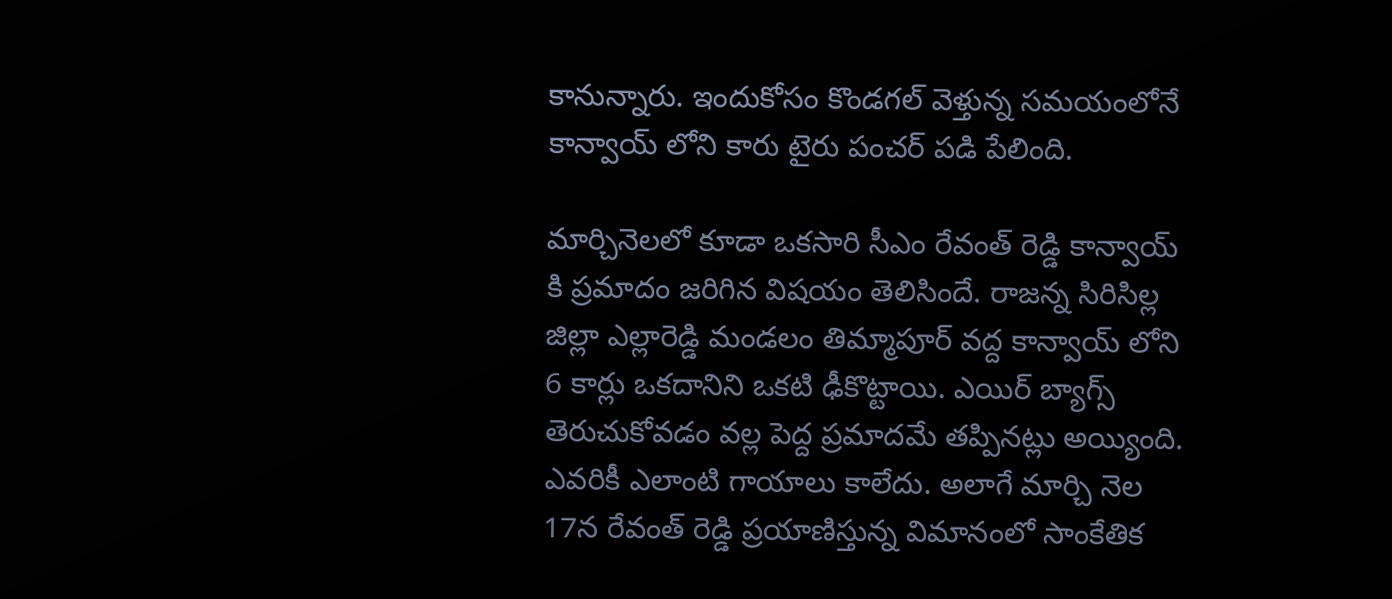కానున్నారు. ఇందుకోసం కొండగల్ వెళ్తున్న సమయంలోనే కాన్వాయ్ లోని కారు టైరు పంచర్ పడి పేలింది.

మార్చినెలలో కూడా ఒకసారి సీఎం రేవంత్ రెడ్డి కాన్వాయ్ కి ప్రమాదం జరిగిన విషయం తెలిసిందే. రాజన్న సిరిసిల్ల జిల్లా ఎల్లారెడ్డి మండలం తిమ్మాపూర్ వద్ద కాన్వాయ్ లోని 6 కార్లు ఒకదానిని ఒకటి ఢీకొట్టాయి. ఎయిర్ బ్యాగ్స్ తెరుచుకోవడం వల్ల పెద్ద ప్రమాదమే తప్పినట్లు అయ్యింది. ఎవరికీ ఎలాంటి గాయాలు కాలేదు. అలాగే మార్చి నెల 17న రేవంత్ రెడ్డి ప్రయాణిస్తున్న విమానంలో సాంకేతిక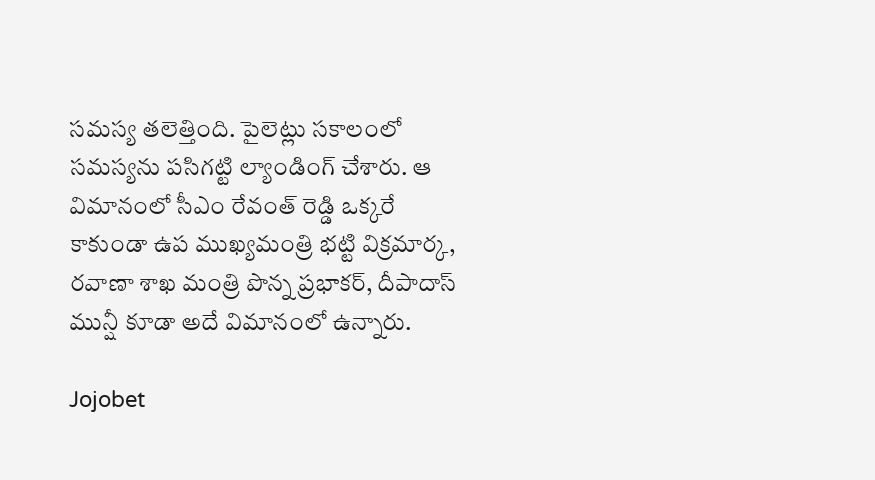సమస్య తలెత్తింది. పైలెట్లు సకాలంలో సమస్యను పసిగట్టి ల్యాండింగ్ చేశారు. ఆ విమానంలో సీఎం రేవంత్ రెడ్డి ఒక్కరే కాకుండా ఉప ముఖ్యమంత్రి భట్టి విక్రమార్క, రవాణా శాఖ మంత్రి పొన్న ప్రభాకర్, దీపాదాస్ మున్షీ కూడా అదే విమానంలో ఉన్నారు.

Jojobet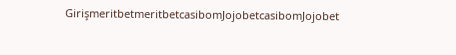GirişmeritbetmeritbetcasibomJojobetcasibomJojobet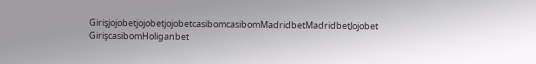GirişjojobetjojobetjojobetcasibomcasibomMadridbetMadridbetJojobet GirişcasibomHoliganbet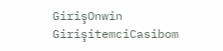GirişOnwin GirişitemciCasibom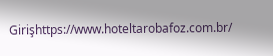Girişhttps://www.hoteltarobafoz.com.br/